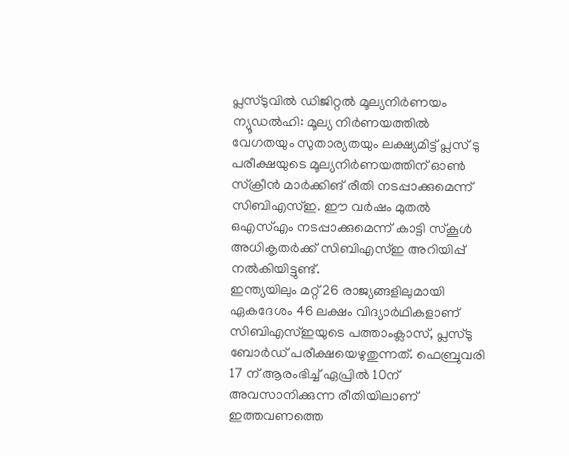പ്ലസ്ടുവിൽ ഡിജിറ്റൽ മൂല്യനിർണയം
ന്യൂഡൽഹി: മൂല്യ നിർണയത്തിൽ വേഗതയും സുതാര്യതയും ലക്ഷ്യമിട്ട് പ്ലസ് ടു പരീക്ഷയുടെ മൂല്യനിർണയത്തിന് ഓൺ സ്ക്രീൻ മാർക്കിങ് രീതി നടപ്പാക്കുമെന്ന് സിബിഎസ്ഇ. ഈ വർഷം മുതൽ ഒഎസ്എം നടപ്പാക്കുമെന്ന് കാട്ടി സ്കൂൾ അധികൃതർക്ക് സിബിഎസ്ഇ അറിയിപ്പ് നൽകിയിട്ടുണ്ട്.
ഇന്ത്യയിലും മറ്റ് 26 രാജ്യങ്ങളിലുമായി ഏകദേശം 46 ലക്ഷം വിദ്യാർഥികളാണ് സിബിഎസ്ഇയുടെ പത്താംക്ലാസ്, പ്ലസ്ടു ബോർഡ് പരീക്ഷയെഴുതുന്നത്. ഫെബ്രുവരി 17 ന് ആരംഭിച്ച് ഏപ്രിൽ 10ന് അവസാനിക്കുന്ന രീതിയിലാണ് ഇത്തവണത്തെ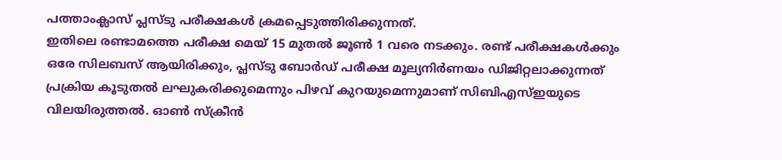പത്താംക്ലാസ് പ്ലസ്ടു പരീക്ഷകൾ ക്രമപ്പെടുത്തിരിക്കുന്നത്.
ഇതിലെ രണ്ടാമത്തെ പരീക്ഷ മെയ് 15 മുതൽ ജൂൺ 1 വരെ നടക്കും. രണ്ട് പരീക്ഷകൾക്കും ഒരേ സിലബസ് ആയിരിക്കും, പ്ലസ്ടു ബോർഡ് പരീക്ഷ മൂല്യനിർണയം ഡിജിറ്റലാക്കുന്നത് പ്രക്രിയ കൂടുതൽ ലഘുകരിക്കുമെന്നും പിഴവ് കുറയുമെന്നുമാണ് സിബിഎസ്ഇയുടെ വിലയിരുത്തൽ. ഓൺ സ്ക്രീൻ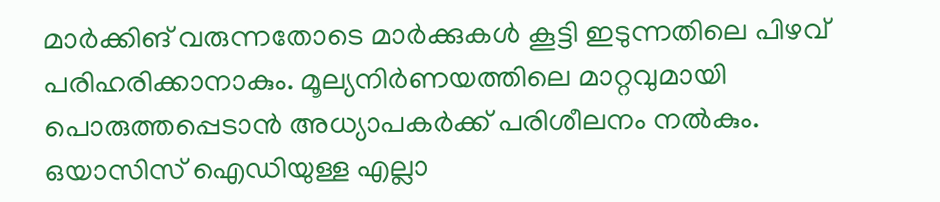മാർക്കിങ് വരുന്നതോടെ മാർക്കുകൾ കൂട്ടി ഇടുന്നതിലെ പിഴവ് പരിഹരിക്കാനാകും. മൂല്യനിർണയത്തിലെ മാറ്റവുമായി പൊരുത്തപ്പെടാൻ അധ്യാപകർക്ക് പരിശീലനം നൽകും. ഒയാസിസ് ഐഡിയുള്ള എല്ലാ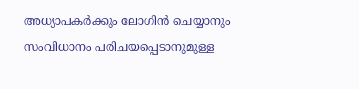അധ്യാപകർക്കും ലോഗിൻ ചെയ്യാനും സംവിധാനം പരിചയപ്പെടാനുമുള്ള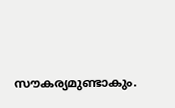സൗകര്യമുണ്ടാകും.